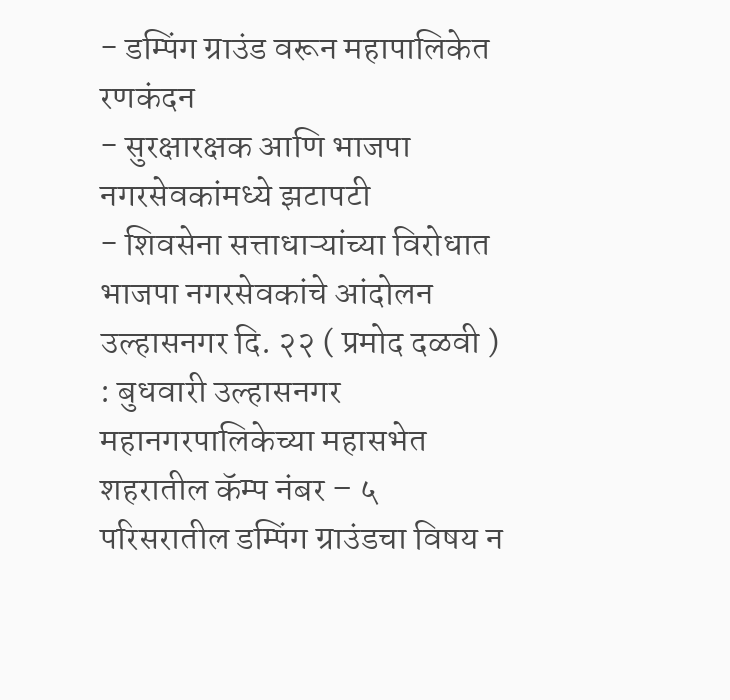- डम्पिंग ग्राउंड वरून महापालिकेत रणकंदन
- सुरक्षारक्षक आणि भाजपा नगरसेवकांमध्ये झटापटी
- शिवसेना सत्ताधाऱ्यांच्या विरोधात भाजपा नगरसेवकांचे आंदोलन
उल्हासनगर दि. २२ ( प्रमोद दळवी ) : बुधवारी उल्हासनगर महानगरपालिकेच्या महासभेत शहरातील कॅम्प नंबर – ५ परिसरातील डम्पिंग ग्राउंडचा विषय न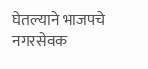घेतल्याने भाजपचे नगरसेवक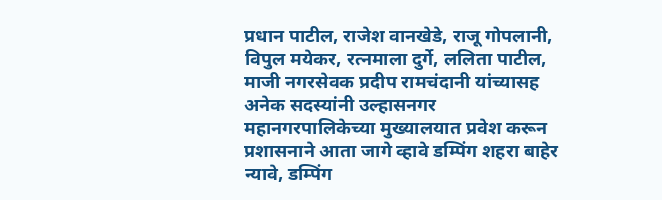प्रधान पाटील, राजेश वानखेडे, राजू गोपलानी, विपुल मयेकर, रत्नमाला दुर्गे, ललिता पाटील, माजी नगरसेवक प्रदीप रामचंदानी यांच्यासह अनेक सदस्यांनी उल्हासनगर महानगरपालिकेच्या मुख्यालयात प्रवेश करून प्रशासनाने आता जागे व्हावे डम्पिंग शहरा बाहेर न्यावे, डम्पिंग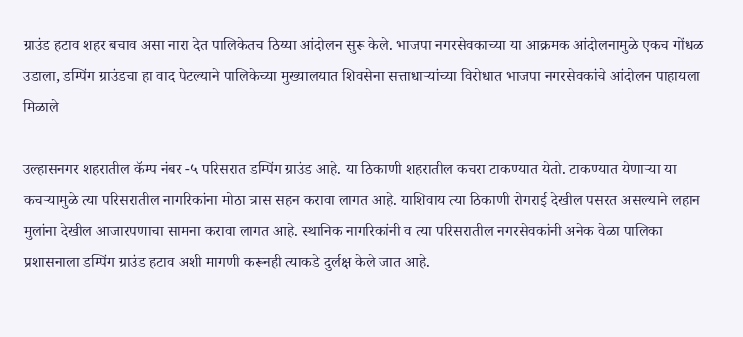ग्राउंड हटाव शहर बचाव असा नारा देत पालिकेतच ठिय्या आंदोलन सुरू केले. भाजपा नगरसेवकाच्या या आक्रमक आंदोलनामुळे एकच गोंधळ उडाला, डम्पिंग ग्राउंडचा हा वाद पेटल्याने पालिकेच्या मुख्यालयात शिवसेना सत्ताधाऱ्यांच्या विरोधात भाजपा नगरसेवकांचे आंदोलन पाहायला मिळाले

उल्हासनगर शहरातील कॅम्प नंबर -५ परिसरात डम्पिंग ग्राउंड आहे. या ठिकाणी शहरातील कचरा टाकण्यात येतो. टाकण्यात येणाऱ्या या कचऱ्यामुळे त्या परिसरातील नागरिकांना मोठा त्रास सहन करावा लागत आहे. याशिवाय त्या ठिकाणी रोगराई देखील पसरत असल्याने लहान मुलांना देखील आजारपणाचा सामना करावा लागत आहे. स्थानिक नागरिकांनी व त्या परिसरातील नगरसेवकांनी अनेक वेळा पालिका प्रशासनाला डम्पिंग ग्राउंड हटाव अशी मागणी करूनही त्याकडे दुर्लक्ष केले जात आहे.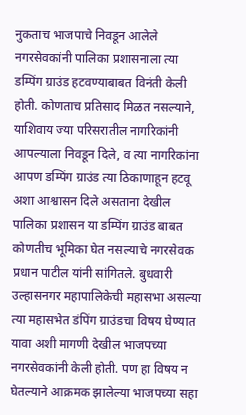नुकताच भाजपाचे निवडून आलेले नगरसेवकांनी पालिका प्रशासनाला त्या डम्पिंग ग्राउंड हटवण्याबाबत विनंती केली होती. कोणताच प्रतिसाद मिळत नसल्याने, याशिवाय ज्या परिसरातील नागरिकांनी आपल्याला निवडून दिले, व त्या नागरिकांना आपण डम्पिंग ग्राउंड त्या ठिकाणाहून हटवू अशा आश्वासन दिले असताना देखील पालिका प्रशासन या डम्पिंग ग्राउंड बाबत कोणतीच भूमिका घेत नसल्याचे नगरसेवक प्रधान पाटील यांनी सांगितले. बुधवारी उल्हासनगर महापालिकेची महासभा असल्या त्या महासभेत डंपिंग ग्राउंडचा विषय घेण्यात यावा अशी मागणी देखील भाजपच्या नगरसेवकांनी केली होती. पण हा विषय न घेतल्याने आक्रमक झालेल्या भाजपच्या सहा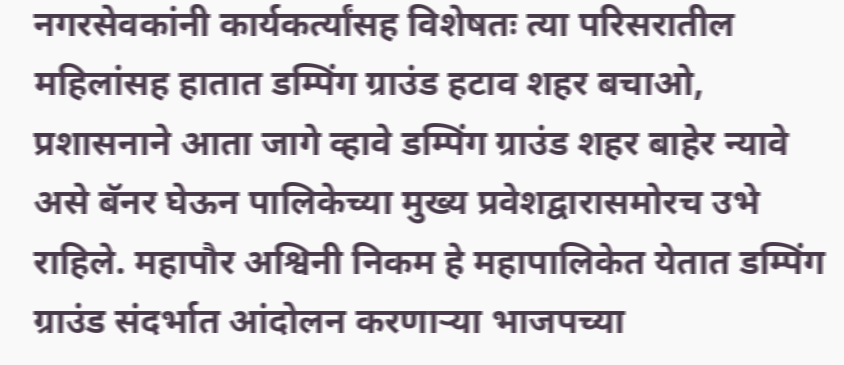नगरसेवकांनी कार्यकर्त्यांसह विशेषतः त्या परिसरातील महिलांसह हातात डम्पिंग ग्राउंड हटाव शहर बचाओ, प्रशासनाने आता जागे व्हावे डम्पिंग ग्राउंड शहर बाहेर न्यावे असे बॅनर घेऊन पालिकेच्या मुख्य प्रवेशद्वारासमोरच उभे राहिले. महापौर अश्विनी निकम हे महापालिकेत येतात डम्पिंग ग्राउंड संदर्भात आंदोलन करणाऱ्या भाजपच्या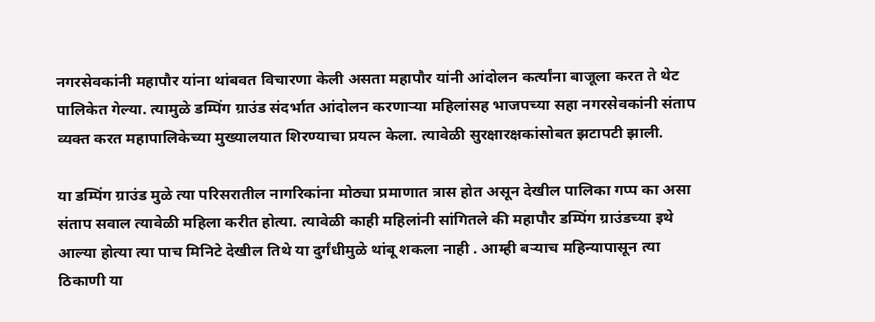नगरसेवकांनी महापौर यांना थांबवत विचारणा केली असता महापौर यांनी आंदोलन कर्त्यांना बाजूला करत ते थेट पालिकेत गेल्या. त्यामुळे डम्पिंग ग्राउंड संदर्भात आंदोलन करणाऱ्या महिलांसह भाजपच्या सहा नगरसेवकांनी संताप व्यक्त करत महापालिकेच्या मुख्यालयात शिरण्याचा प्रयत्न केला. त्यावेळी सुरक्षारक्षकांसोबत झटापटी झाली.

या डम्पिंग ग्राउंड मुळे त्या परिसरातील नागरिकांना मोठ्या प्रमाणात त्रास होत असून देखील पालिका गप्प का असा संताप सवाल त्यावेळी महिला करीत होत्या. त्यावेळी काही महिलांनी सांगितले की महापौर डम्पिंग ग्राउंडच्या इथे आल्या होत्या त्या पाच मिनिटे देखील तिथे या दुर्गंधीमुळे थांबू शकला नाही . आम्ही बऱ्याच महिन्यापासून त्या ठिकाणी या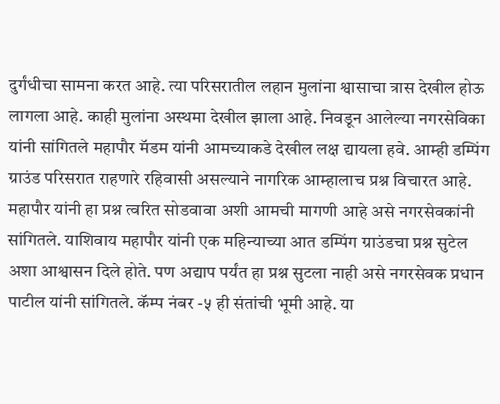दुर्गंधीचा सामना करत आहे. त्या परिसरातील लहान मुलांना श्वासाचा त्रास देखील होऊ लागला आहे. काही मुलांना अस्थमा देखील झाला आहे. निवडून आलेल्या नगरसेविका यांनी सांगितले महापौर मॅडम यांनी आमच्याकडे देखील लक्ष द्यायला हवे. आम्ही डम्पिंग ग्राउंड परिसरात राहणारे रहिवासी असल्याने नागरिक आम्हालाच प्रश्न विचारत आहे. महापौर यांनी हा प्रश्न त्वरित सोडवावा अशी आमची मागणी आहे असे नगरसेवकांनी सांगितले. याशिवाय महापौर यांनी एक महिन्याच्या आत डम्पिंग ग्राउंडचा प्रश्न सुटेल अशा आश्वासन दिले होते. पण अद्याप पर्यंत हा प्रश्न सुटला नाही असे नगरसेवक प्रधान पाटील यांनी सांगितले. कॅम्प नंबर -५ ही संतांची भूमी आहे. या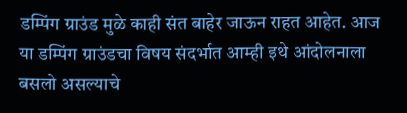डम्पिंग ग्राउंड मुळे काही संत बाहेर जाऊन राहत आहेत. आज या डम्पिंग ग्राउंडचा विषय संदर्भात आम्ही इथे आंदोलनाला बसलो असल्याचे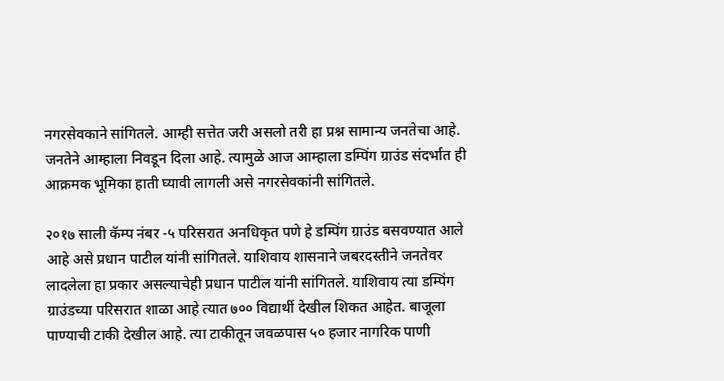नगरसेवकाने सांगितले. आम्ही सत्तेत जरी असलो तरी हा प्रश्न सामान्य जनतेचा आहे. जनतेने आम्हाला निवडून दिला आहे. त्यामुळे आज आम्हाला डम्पिंग ग्राउंड संदर्भात ही आक्रमक भूमिका हाती घ्यावी लागली असे नगरसेवकांनी सांगितले.

२०१७ साली कॅम्प नंबर -५ परिसरात अनधिकृत पणे हे डम्पिंग ग्राउंड बसवण्यात आले आहे असे प्रधान पाटील यांनी सांगितले. याशिवाय शासनाने जबरदस्तीने जनतेवर लादलेला हा प्रकार असल्याचेही प्रधान पाटील यांनी सांगितले. याशिवाय त्या डम्पिंग ग्राउंडच्या परिसरात शाळा आहे त्यात ७०० विद्यार्थी देखील शिकत आहेत. बाजूला पाण्याची टाकी देखील आहे. त्या टाकीतून जवळपास ५० हजार नागरिक पाणी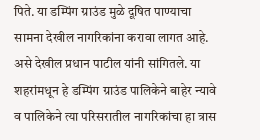पिते. या डम्पिंग ग्राउंड मुळे दूषित पाण्याचा सामना देखील नागरिकांना करावा लागत आहे. असे देखील प्रधान पाटील यांनी सांगितले. या शहरांमधून हे डम्पिंग ग्राउंड पालिकेने बाहेर न्यावे व पालिकेने त्या परिसरातील नागरिकांचा हा त्रास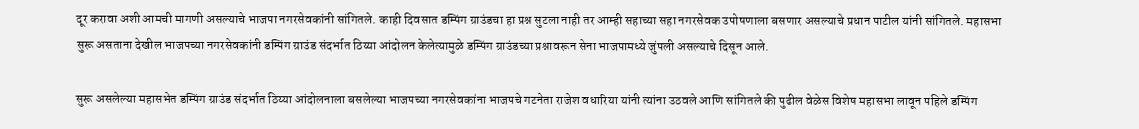दूर करावा अशी आमची मागणी असल्याचे भाजपा नगरसेवकांनी सांगितले. काही दिवसात डम्पिंग ग्राउंडचा हा प्रश्न सुटला नाही तर आम्ही सहाच्या सहा नगरसेवक उपोषणाला बसणार असल्याचे प्रधान पाटील यांनी सांगितले. महासभा सुरू असताना देखील भाजपच्या नगरसेवकांनी डम्पिंग ग्राउंड संदर्भात ठिय्या आंदोलन केलेत्यामुळे डम्पिंग ग्राउंडच्या प्रश्नावरून सेना भाजपामध्ये जुंपली असल्याचे दिसून आले.

सुरू असलेल्या महासभेत डम्पिंग ग्राउंड संदर्भात ठिय्या आंदोलनाला बसलेल्या भाजपच्या नगरसेवकांना भाजपचे गटनेता राजेश वधारिया यांनी त्यांना उठवले आणि सांगितले की पुढील वेळेस विशेष महासभा लावून पहिले डम्पिंग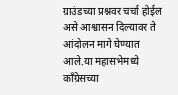ग्राउंडच्या प्रश्नवर चर्चा होईल असे आश्वासन दिल्यावर ते आंदोलन मागे घेण्यात आले.या महासभेमध्ये काँग्रेसच्या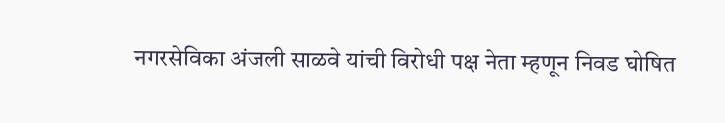नगरसेविका अंजली साळवे यांची विरोधी पक्ष नेता म्हणून निवड घोषित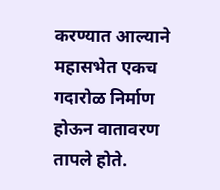करण्यात आल्याने महासभेत एकच गदारोळ निर्माण होऊन वातावरण तापले होते.